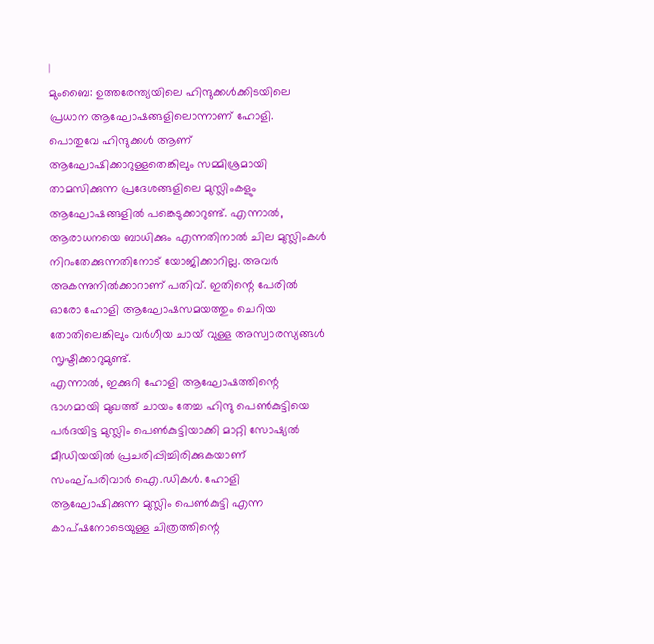|
മുംബൈ: ഉത്തരേന്ത്യയിലെ ഹിന്ദുക്കൾക്കിടയിലെ പ്രധാന ആഘോഷങ്ങളിലൊന്നാണ് ഹോളി. പൊതുവേ ഹിന്ദുക്കൾ ആണ് ആഘോഷിക്കാറുള്ളതെങ്കിലും സമ്മിശ്രമായി താമസിക്കുന്ന പ്രദേശങ്ങളിലെ മുസ്ലിംകളും ആഘോഷങ്ങളിൽ പങ്കെടുക്കാറുണ്ട്. എന്നാൽ, ആരാധനയെ ബാധിക്കും എന്നതിനാൽ ചില മുസ്ലിംകൾ നിറംതേക്കുന്നതിനോട് യോജിക്കാറില്ല. അവർ അകന്നുനിൽക്കാറാണ് പതിവ്. ഇതിന്റെ പേരിൽ ഓരോ ഹോളി ആഘോഷസമയത്തും ചെറിയ തോതിലെങ്കിലും വർഗീയ ചായ് വുള്ള അസ്വാരസ്യങ്ങൾ സൃഷ്ടിക്കാറുമുണ്ട്.
എന്നാൽ, ഇക്കുറി ഹോളി ആഘോഷത്തിന്റെ ഭാഗമായി മുഖത്ത് ചായം തേച്ച ഹിന്ദു പെൺകുട്ടിയെ പർദയിട്ട മുസ്ലിം പെൺകുട്ടിയാക്കി മാറ്റി സോഷ്യൽ മീഡിയയിൽ പ്രചരിപ്പിച്ചിരിക്കുകയാണ് സംഘ്പരിവാർ ഐ.ഡികൾ. ഹോളി ആഘോഷിക്കുന്ന മുസ്ലിം പെൺകുട്ടി എന്ന കാപ്ഷനോടെയുള്ള ചിത്രത്തിന്റെ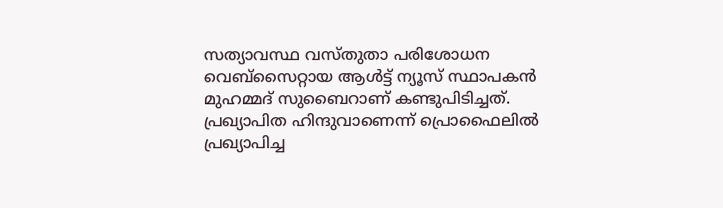സത്യാവസ്ഥ വസ്തുതാ പരിശോധന വെബ്സൈറ്റായ ആൾട്ട് ന്യൂസ് സ്ഥാപകൻ മുഹമ്മദ് സുബൈറാണ് കണ്ടുപിടിച്ചത്.
പ്രഖ്യാപിത ഹിന്ദുവാണെന്ന് പ്രൊഫൈലിൽ പ്രഖ്യാപിച്ച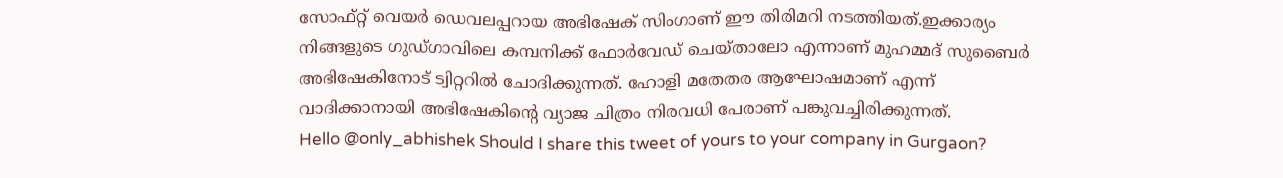സോഫ്റ്റ് വെയർ ഡെവലപ്പറായ അഭിഷേക് സിംഗാണ് ഈ തിരിമറി നടത്തിയത്.ഇക്കാര്യം നിങ്ങളുടെ ഗുഡ്ഗാവിലെ കമ്പനിക്ക് ഫോർവേഡ് ചെയ്താലോ എന്നാണ് മുഹമ്മദ് സുബൈർ അഭിഷേകിനോട് ട്വിറ്ററിൽ ചോദിക്കുന്നത്. ഹോളി മതേതര ആഘോഷമാണ് എന്ന് വാദിക്കാനായി അഭിഷേകിന്റെ വ്യാജ ചിത്രം നിരവധി പേരാണ് പങ്കുവച്ചിരിക്കുന്നത്.
Hello @only_abhishek Should I share this tweet of yours to your company in Gurgaon?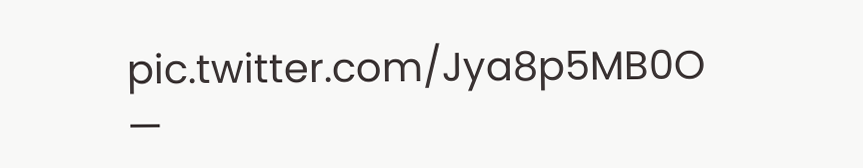pic.twitter.com/Jya8p5MB0O
—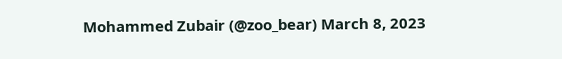Mohammed Zubair (@zoo_bear) March 8, 2023